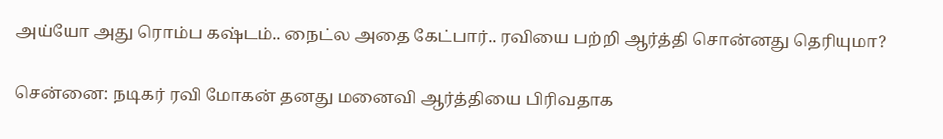அய்யோ அது ரொம்ப கஷ்டம்.. நைட்ல அதை கேட்பார்.. ரவியை பற்றி ஆர்த்தி சொன்னது தெரியுமா?

சென்னை: நடிகர் ரவி மோகன் தனது மனைவி ஆர்த்தியை பிரிவதாக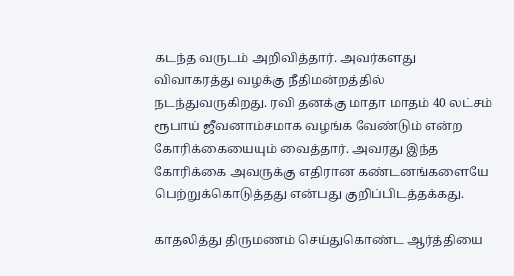கடந்த வருடம் அறிவித்தார். அவர்களது விவாகரத்து வழக்கு நீதிமன்றத்தில் நடந்துவருகிறது. ரவி தனக்கு மாதா மாதம் 40 லட்சம் ரூபாய் ஜீவனாம்சமாக வழங்க வேண்டும் என்ற கோரிக்கையையும் வைத்தார். அவரது இந்த கோரிக்கை அவருக்கு எதிரான கண்டனங்களையே பெற்றுக்கொடுத்தது என்பது குறிப்பிடத்தக்கது.

காதலித்து திருமணம் செய்துகொண்ட ஆர்த்தியை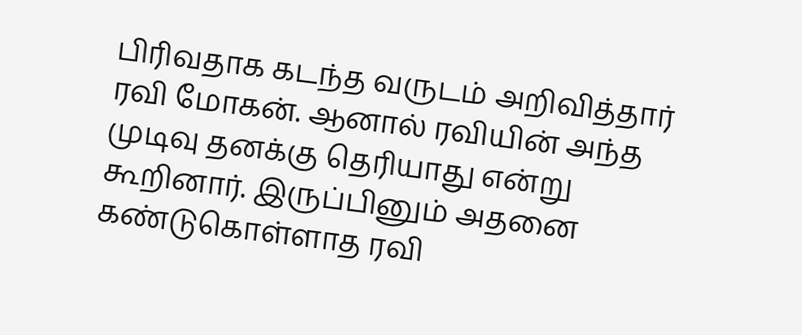பிரிவதாக கடந்த வருடம் அறிவித்தார் ரவி மோகன். ஆனால் ரவியின் அந்த முடிவு தனக்கு தெரியாது என்று கூறினார். இருப்பினும் அதனை கண்டுகொள்ளாத ரவி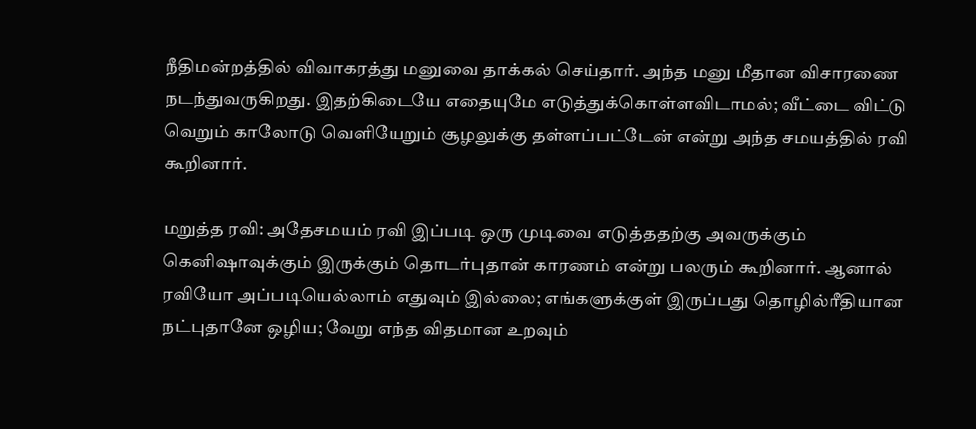நீதிமன்றத்தில் விவாகரத்து மனுவை தாக்கல் செய்தார். அந்த மனு மீதான விசாரணை நடந்துவருகிறது. இதற்கிடையே எதையுமே எடுத்துக்கொள்ளவிடாமல்; வீட்டை விட்டு வெறும் காலோடு வெளியேறும் சூழலுக்கு தள்ளப்பட்டேன் என்று அந்த சமயத்தில் ரவி கூறினார்.

மறுத்த ரவி: அதேசமயம் ரவி இப்படி ஒரு முடிவை எடுத்ததற்கு அவருக்கும் கெனிஷாவுக்கும் இருக்கும் தொடர்புதான் காரணம் என்று பலரும் கூறினார். ஆனால் ரவியோ அப்படியெல்லாம் எதுவும் இல்லை; எங்களுக்குள் இருப்பது தொழில்ரீதியான நட்புதானே ஒழிய; வேறு எந்த விதமான உறவும்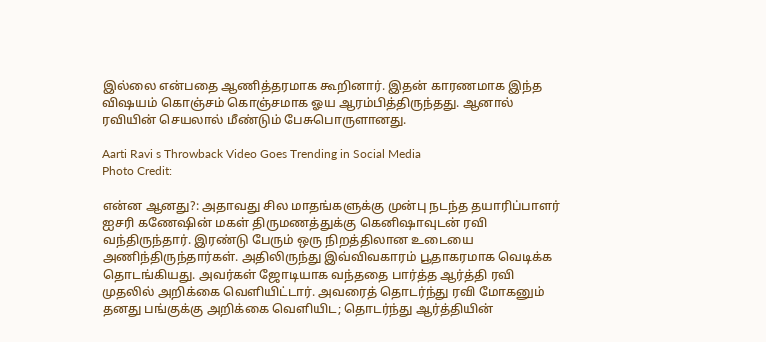இல்லை என்பதை ஆணித்தரமாக கூறினார். இதன் காரணமாக இந்த விஷயம் கொஞ்சம் கொஞ்சமாக ஓய ஆரம்பித்திருந்தது. ஆனால் ரவியின் செயலால் மீண்டும் பேசுபொருளானது.

Aarti Ravi s Throwback Video Goes Trending in Social Media
Photo Credit:

என்ன ஆனது?: அதாவது சில மாதங்களுக்கு முன்பு நடந்த தயாரிப்பாளர் ஐசரி கணேஷின் மகள் திருமணத்துக்கு கெனிஷாவுடன் ரவி வந்திருந்தார். இரண்டு பேரும் ஒரு நிறத்திலான உடையை அணிந்திருந்தார்கள். அதிலிருந்து இவ்விவகாரம் பூதாகரமாக வெடிக்க தொடங்கியது. அவர்கள் ஜோடியாக வந்ததை பார்த்த ஆர்த்தி ரவி முதலில் அறிக்கை வெளியிட்டார். அவரைத் தொடர்ந்து ரவி மோகனும் தனது பங்குக்கு அறிக்கை வெளியிட; தொடர்ந்து ஆர்த்தியின்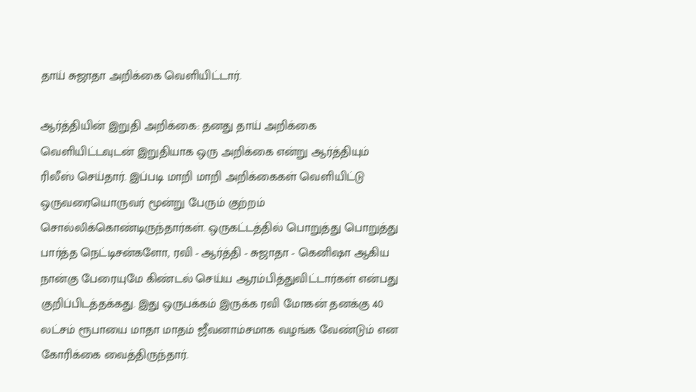தாய் சுஜாதா அறிக்கை வெளியிட்டார்.

ஆர்த்தியின் இறுதி அறிக்கை: தனது தாய் அறிக்கை வெளியிட்டவுடன் இறுதியாக ஒரு அறிக்கை என்று ஆர்த்தியும் ரிலீஸ் செய்தார். இப்படி மாறி மாறி அறிக்கைகள் வெளியிட்டு ஒருவரையொருவர் மூன்று பேரும் குற்றம் சொல்லிக்கொண்டிருந்தார்கள். ஒருகட்டத்தில் பொறுத்து பொறுத்து பார்த்த நெட்டிசன்களோ, ரவி - ஆர்த்தி - சுஜாதா - கெனிஷா ஆகிய நான்கு பேரையுமே கிண்டல் செய்ய ஆரம்பித்துவிட்டார்கள் என்பது குறிப்பிடத்தக்கது. இது ஒருபக்கம் இருக்க ரவி மோகன் தனக்கு 40 லட்சம் ரூபாயை மாதா மாதம் ஜீவனாம்சமாக வழங்க வேண்டும் என கோரிக்கை வைத்திருந்தார்.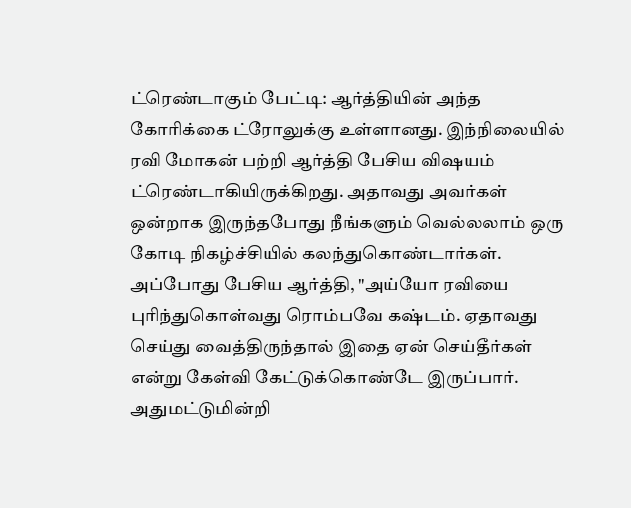ட்ரெண்டாகும் பேட்டி: ஆர்த்தியின் அந்த கோரிக்கை ட்ரோலுக்கு உள்ளானது. இந்நிலையில் ரவி மோகன் பற்றி ஆர்த்தி பேசிய விஷயம் ட்ரெண்டாகியிருக்கிறது. அதாவது அவர்கள் ஒன்றாக இருந்தபோது நீங்களும் வெல்லலாம் ஒரு கோடி நிகழ்ச்சியில் கலந்துகொண்டார்கள். அப்போது பேசிய ஆர்த்தி, "அய்யோ ரவியை புரிந்துகொள்வது ரொம்பவே கஷ்டம். ஏதாவது செய்து வைத்திருந்தால் இதை ஏன் செய்தீர்கள் என்று கேள்வி கேட்டுக்கொண்டே இருப்பார். அதுமட்டுமின்றி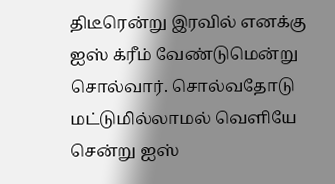திடீரென்று இரவில் எனக்கு ஐஸ் க்ரீம் வேண்டுமென்று சொல்வார். சொல்வதோடு மட்டுமில்லாமல் வெளியே சென்று ஐஸ்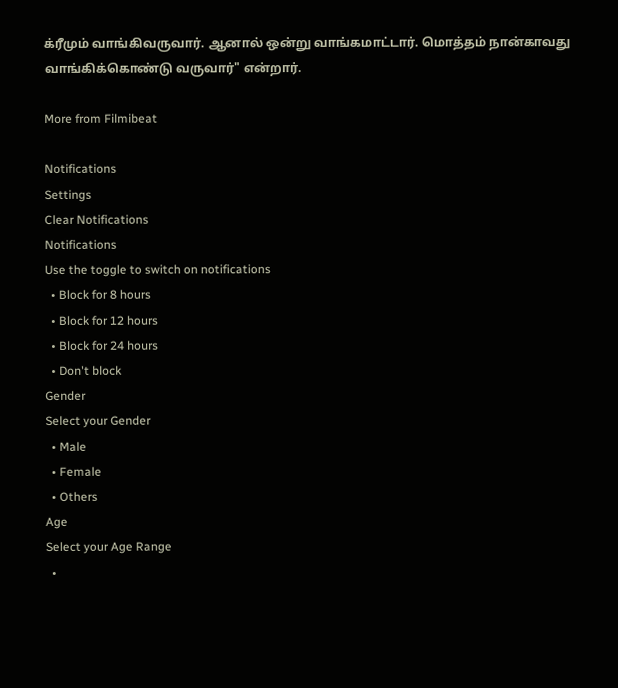க்ரீமும் வாங்கிவருவார். ஆனால் ஒன்று வாங்கமாட்டார். மொத்தம் நான்காவது வாங்கிக்கொண்டு வருவார்" என்றார்.

More from Filmibeat

Notifications
Settings
Clear Notifications
Notifications
Use the toggle to switch on notifications
  • Block for 8 hours
  • Block for 12 hours
  • Block for 24 hours
  • Don't block
Gender
Select your Gender
  • Male
  • Female
  • Others
Age
Select your Age Range
  •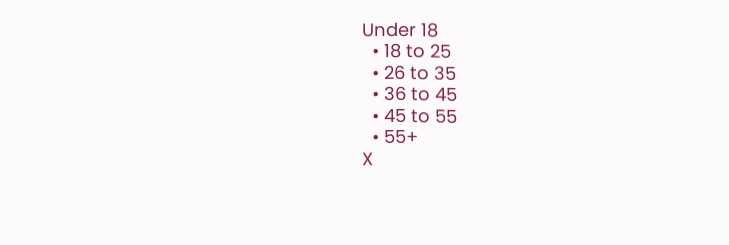Under 18
  • 18 to 25
  • 26 to 35
  • 36 to 45
  • 45 to 55
  • 55+
X